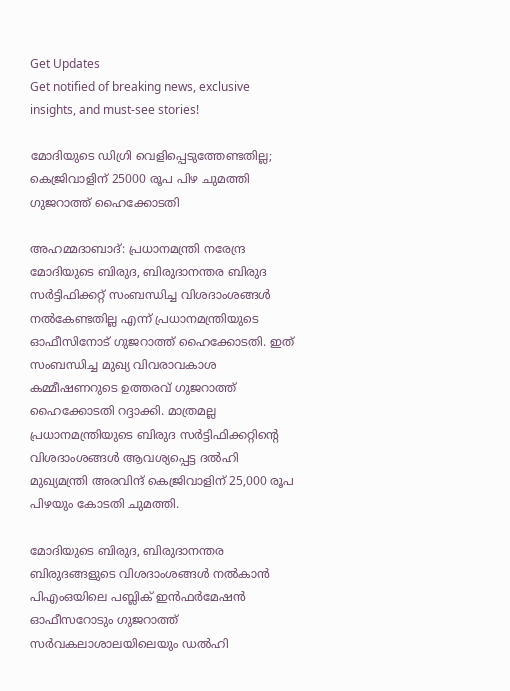Get Updates
Get notified of breaking news, exclusive insights, and must-see stories!

മോദിയുടെ ഡിഗ്രി വെളിപ്പെടുത്തേണ്ടതില്ല; കെജ്രിവാളിന് 25000 രൂപ പിഴ ചുമത്തി ഗുജറാത്ത് ഹൈക്കോടതി

അഹമ്മദാബാദ്: പ്രധാനമന്ത്രി നരേന്ദ്ര മോദിയുടെ ബിരുദ, ബിരുദാനന്തര ബിരുദ സര്‍ട്ടിഫിക്കറ്റ് സംബന്ധിച്ച വിശദാംശങ്ങള്‍ നല്‍കേണ്ടതില്ല എന്ന് പ്രധാനമന്ത്രിയുടെ ഓഫീസിനോട് ഗുജറാത്ത് ഹൈക്കോടതി. ഇത് സംബന്ധിച്ച മുഖ്യ വിവരാവകാശ കമ്മീഷണറുടെ ഉത്തരവ് ഗുജറാത്ത് ഹൈക്കോടതി റദ്ദാക്കി. മാത്രമല്ല പ്രധാനമന്ത്രിയുടെ ബിരുദ സര്‍ട്ടിഫിക്കറ്റിന്റെ വിശദാംശങ്ങള്‍ ആവശ്യപ്പെട്ട ദല്‍ഹി മുഖ്യമന്ത്രി അരവിന്ദ് കെജ്രിവാളിന് 25,000 രൂപ പിഴയും കോടതി ചുമത്തി.

മോദിയുടെ ബിരുദ, ബിരുദാനന്തര ബിരുദങ്ങളുടെ വിശദാംശങ്ങള്‍ നല്‍കാന്‍ പിഎംഒയിലെ പബ്ലിക് ഇന്‍ഫര്‍മേഷന്‍ ഓഫീസറോടും ഗുജറാത്ത് സര്‍വകലാശാലയിലെയും ഡല്‍ഹി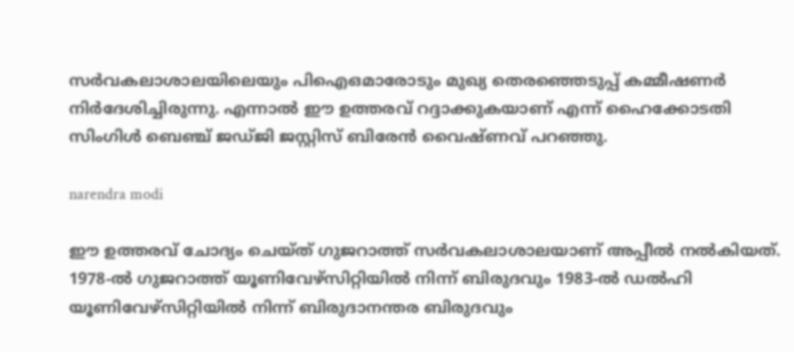സര്‍വകലാശാലയിലെയും പിഐഒമാരോടും മുഖ്യ തെരഞ്ഞെടുപ്പ് കമ്മീഷണര്‍ നിര്‍ദേശിച്ചിരുന്നു. എന്നാല്‍ ഈ ഉത്തരവ് റദ്ദാക്കുകയാണ് എന്ന് ഹൈക്കോടതി സിംഗിള്‍ ബെഞ്ച് ജഡ്ജി ജസ്റ്റിസ് ബിരേന്‍ വൈഷ്ണവ് പറഞ്ഞു.

narendra modi

ഈ ഉത്തരവ് ചോദ്യം ചെയ്ത് ഗുജറാത്ത് സര്‍വകലാശാലയാണ് അപ്പീല്‍ നല്‍കിയത്. 1978-ല്‍ ഗുജറാത്ത് യൂണിവേഴ്സിറ്റിയില്‍ നിന്ന് ബിരുദവും 1983-ല്‍ ഡല്‍ഹി യൂണിവേഴ്സിറ്റിയില്‍ നിന്ന് ബിരുദാനന്തര ബിരുദവും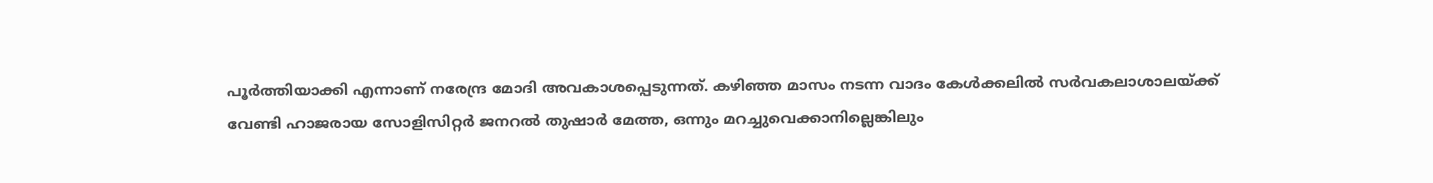പൂര്‍ത്തിയാക്കി എന്നാണ് നരേന്ദ്ര മോദി അവകാശപ്പെടുന്നത്. കഴിഞ്ഞ മാസം നടന്ന വാദം കേള്‍ക്കലില്‍ സര്‍വകലാശാലയ്ക്ക് വേണ്ടി ഹാജരായ സോളിസിറ്റര്‍ ജനറല്‍ തുഷാര്‍ മേത്ത, ഒന്നും മറച്ചുവെക്കാനില്ലെങ്കിലും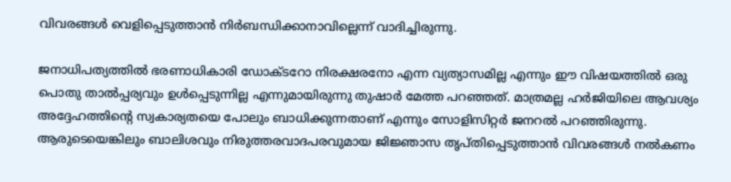വിവരങ്ങള്‍ വെളിപ്പെടുത്താന്‍ നിര്‍ബന്ധിക്കാനാവില്ലെന്ന് വാദിച്ചിരുന്നു.

ജനാധിപത്യത്തില്‍ ഭരണാധികാരി ഡോക്ടറോ നിരക്ഷരനോ എന്ന വ്യത്യാസമില്ല എന്നും ഈ വിഷയത്തില്‍ ഒരു പൊതു താല്‍പ്പര്യവും ഉള്‍പ്പെടുന്നില്ല എന്നുമായിരുന്നു തുഷാര്‍ മേത്ത പറഞ്ഞത്. മാത്രമല്ല ഹര്‍ജിയിലെ ആവശ്യം അദ്ദേഹത്തിന്റെ സ്വകാര്യതയെ പോലും ബാധിക്കുന്നതാണ് എന്നും സോളിസിറ്റര്‍ ജനറല്‍ പറഞ്ഞിരുന്നു. ആരുടെയെങ്കിലും ബാലിശവും നിരുത്തരവാദപരവുമായ ജിജ്ഞാസ തൃപ്തിപ്പെടുത്താന്‍ വിവരങ്ങള്‍ നല്‍കണം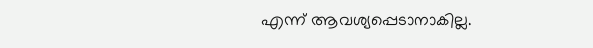എന്ന് ആവശ്യപ്പെടാനാകില്ല.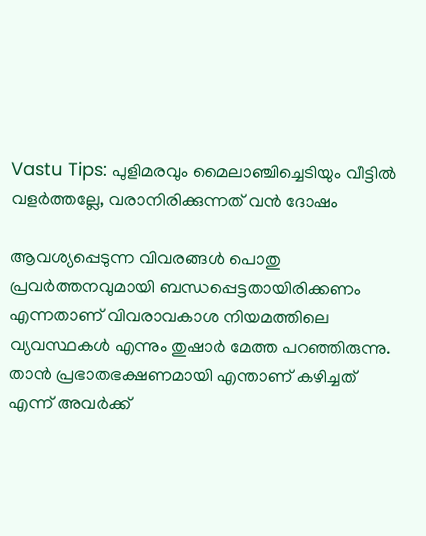Vastu Tips: പുളിമരവും മൈലാഞ്ചിച്ചെടിയും വീട്ടില്‍ വളര്‍ത്തല്ലേ, വരാനിരിക്കുന്നത് വന്‍ ദോഷം

ആവശ്യപ്പെടുന്ന വിവരങ്ങള്‍ പൊതു പ്രവര്‍ത്തനവുമായി ബന്ധപ്പെട്ടതായിരിക്കണം എന്നതാണ് വിവരാവകാശ നിയമത്തിലെ വ്യവസ്ഥകള്‍ എന്നും തുഷാര്‍ മേത്ത പറഞ്ഞിരുന്നു. താന്‍ പ്രഭാതഭക്ഷണമായി എന്താണ് കഴിച്ചത് എന്ന് അവര്‍ക്ക്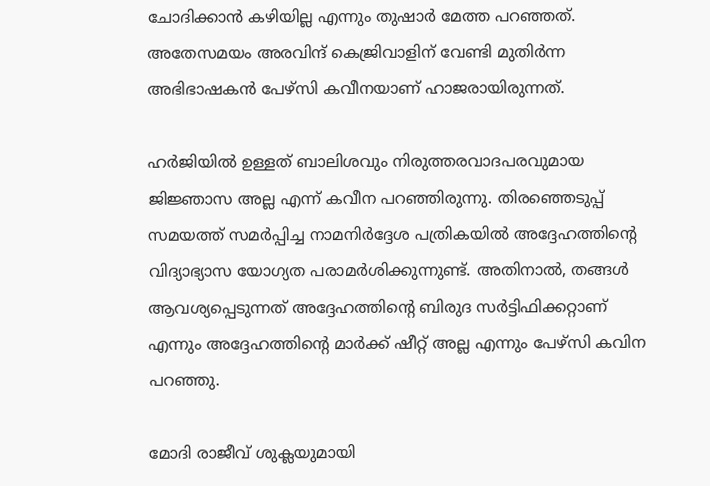ചോദിക്കാന്‍ കഴിയില്ല എന്നും തുഷാര്‍ മേത്ത പറഞ്ഞത്. അതേസമയം അരവിന്ദ് കെജ്രിവാളിന് വേണ്ടി മുതിര്‍ന്ന അഭിഭാഷകന്‍ പേഴ്സി കവീനയാണ് ഹാജരായിരുന്നത്.

ഹര്‍ജിയില്‍ ഉള്ളത് ബാലിശവും നിരുത്തരവാദപരവുമായ ജിജ്ഞാസ അല്ല എന്ന് കവീന പറഞ്ഞിരുന്നു. തിരഞ്ഞെടുപ്പ് സമയത്ത് സമര്‍പ്പിച്ച നാമനിര്‍ദ്ദേശ പത്രികയില്‍ അദ്ദേഹത്തിന്റെ വിദ്യാഭ്യാസ യോഗ്യത പരാമര്‍ശിക്കുന്നുണ്ട്. അതിനാല്‍, തങ്ങള്‍ ആവശ്യപ്പെടുന്നത് അദ്ദേഹത്തിന്റെ ബിരുദ സര്‍ട്ടിഫിക്കറ്റാണ് എന്നും അദ്ദേഹത്തിന്റെ മാര്‍ക്ക് ഷീറ്റ് അല്ല എന്നും പേഴ്‌സി കവിന പറഞ്ഞു.

മോദി രാജീവ് ശുക്ലയുമായി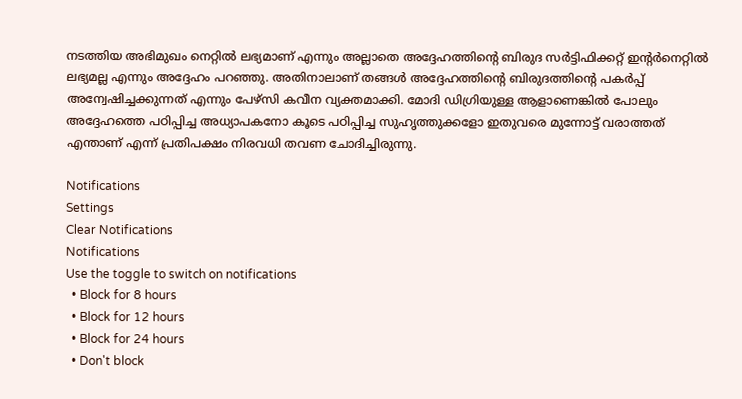നടത്തിയ അഭിമുഖം നെറ്റില്‍ ലഭ്യമാണ് എന്നും അല്ലാതെ അദ്ദേഹത്തിന്റെ ബിരുദ സര്‍ട്ടിഫിക്കറ്റ് ഇന്റര്‍നെറ്റില്‍ ലഭ്യമല്ല എന്നും അദ്ദേഹം പറഞ്ഞു. അതിനാലാണ് തങ്ങള്‍ അദ്ദേഹത്തിന്റെ ബിരുദത്തിന്റെ പകര്‍പ്പ് അന്വേഷിച്ചക്കുന്നത് എന്നും പേഴ്‌സി കവീന വ്യക്തമാക്കി. മോദി ഡിഗ്രിയുള്ള ആളാണെങ്കില്‍ പോലും അദ്ദേഹത്തെ പഠിപ്പിച്ച അധ്യാപകനോ കൂടെ പഠിപ്പിച്ച സുഹൃത്തുക്കളോ ഇതുവരെ മുന്നോട്ട് വരാത്തത് എന്താണ് എന്ന് പ്രതിപക്ഷം നിരവധി തവണ ചോദിച്ചിരുന്നു.

Notifications
Settings
Clear Notifications
Notifications
Use the toggle to switch on notifications
  • Block for 8 hours
  • Block for 12 hours
  • Block for 24 hours
  • Don't block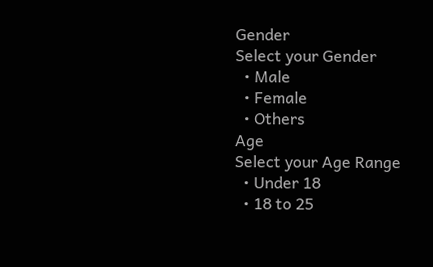Gender
Select your Gender
  • Male
  • Female
  • Others
Age
Select your Age Range
  • Under 18
  • 18 to 25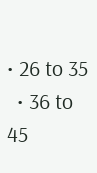• 26 to 35
  • 36 to 45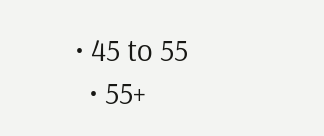• 45 to 55
  • 55+